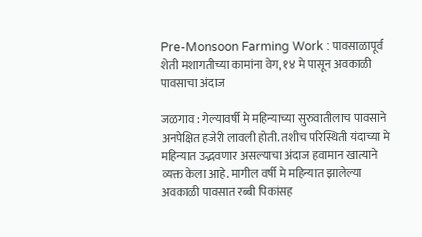Pre-Monsoon Farming Work : पावसाळापूर्व शेती मशागतीच्या कामांना वेग, १४ मे पासून अवकाळी पावसाचा अंदाज

जळगाव : गेल्यावर्षी मे महिन्याच्या सुरुवातीलाच पावसाने अनपेक्षित हजेरी लावली होती. तशीच परिस्थिती यंदाच्या मे महिन्यात उद्भवणार असल्याचा अंदाज हवामान खात्याने व्यक्त केला आहे. मागील वर्षी मे महिन्यात झालेल्या अवकाळी पावसात रब्बी पिकांसह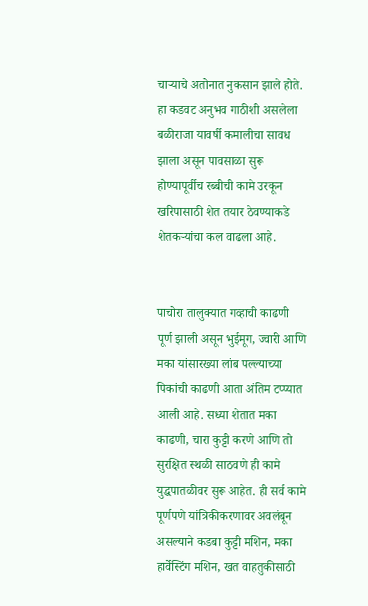चाऱ्याचे अतोनात नुकसान झाले होते. हा कडवट अनुभव गाठीशी असलेला बळीराजा यावर्षी कमालीचा सावध झाला असून पावसाळा सुरू होण्यापूर्वीच रब्बीची कामे उरकून खरिपासाठी शेत तयार ठेवण्याकडे शेतकऱ्यांचा कल वाढला आहे.


पाचोरा तालुक्यात गव्हाची काढणी पूर्ण झाली असून भुईमूग, ज्वारी आणि मका यांसारख्या लांब पल्ल्याच्या पिकांची काढणी आता अंतिम टप्प्यात आली आहे. सध्या शेतात मका काढणी, चारा कुट्टी करणे आणि तो सुरक्षित स्थळी साठवणे ही कामे युद्धपातळीवर सुरू आहेत. ही सर्व कामे पूर्णपणे यांत्रिकीकरणावर अवलंबून असल्याने कडबा कुट्टी मशिन, मका हार्वेस्टिंग मशिन, खत वाहतुकीसाठी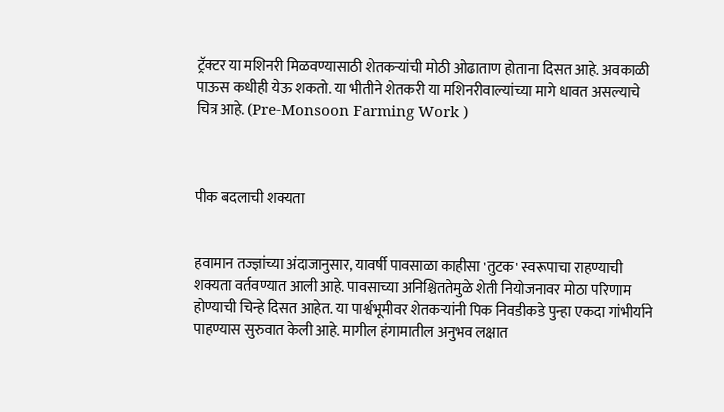ट्रॅक्टर या मशिनरी मिळवण्यासाठी शेतकऱ्यांची मोठी ओढाताण होताना दिसत आहे. अवकाळी पाऊस कधीही येऊ शकतो. या भीतीने शेतकरी या मशिनरीवाल्यांच्या मागे धावत असल्याचे चित्र आहे. (Pre-Monsoon Farming Work )



पीक बदलाची शक्यता


हवामान तज्ज्ञांच्या अंदाजानुसार, यावर्षी पावसाळा काहीसा 'तुटक' स्वरूपाचा राहण्याची शक्यता वर्तवण्यात आली आहे. पावसाच्या अनिश्चिततेमुळे शेती नियोजनावर मोठा परिणाम होण्याची चिन्हे दिसत आहेत. या पार्श्वभूमीवर शेतकऱ्यांनी पिक निवडीकडे पुन्हा एकदा गांभीर्याने पाहण्यास सुरुवात केली आहे. मागील हंगामातील अनुभव लक्षात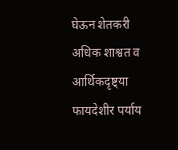घेऊन शेतकरी अधिक शाश्वत व आर्थिकदृष्ट्या फायदेशीर पर्याय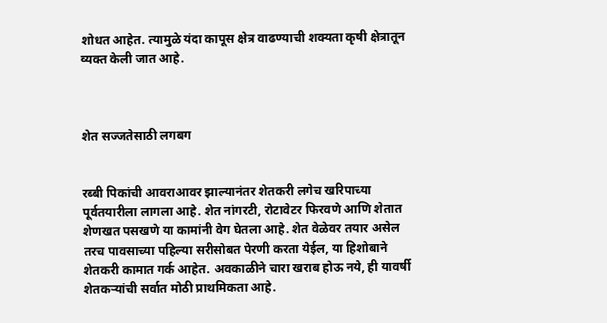शोधत आहेत. त्यामुळे यंदा कापूस क्षेत्र वाढण्याची शक्यता कृषी क्षेत्रातून व्यक्त केली जात आहे.



शेत सज्जतेसाठी लगबग


रब्बी पिकांची आवराआवर झाल्यानंतर शेतकरी लगेच खरिपाच्या पूर्वतयारीला लागला आहे. शेत नांगरटी, रोटावेटर फिरवणे आणि शेतात शेणखत पसखणे या कामांनी वेग घेतला आहे. शेत वेळेवर तयार असेल तरच पावसाच्या पहिल्या सरीसोबत पेरणी करता येईल, या हिशोबाने शेतकरी कामात गर्क आहेत. अवकाळीने चारा खराब होऊ नये, ही यावर्षी शेतकऱ्यांची सर्वात मोठी प्राथमिकता आहे.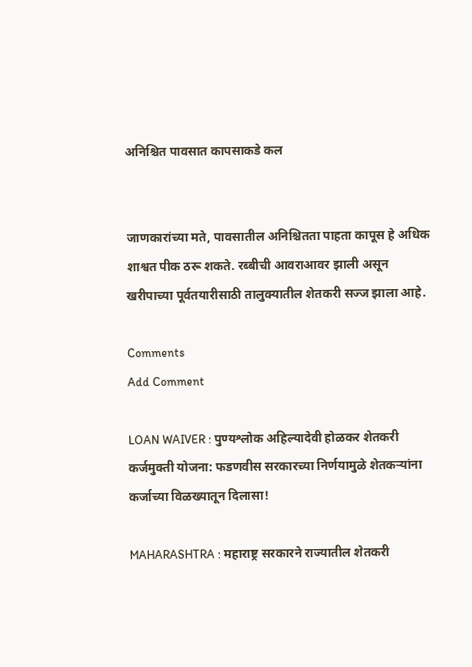अनिश्चित पावसात कापसाकडे कल


जाणकारांच्या मते, पावसातील अनिश्चितता पाहता कापूस हे अधिक शाश्वत पीक ठरू शकते. रब्बीची आवराआवर झाली असून खरीपाच्या पूर्वतयारीसाठी तालुक्यातील शेतकरी सज्ज झाला आहे.

Comments
Add Comment

LOAN WAIVER : पुण्यश्लोक अहिल्यादेवी होळकर शेतकरी कर्जमुक्ती योजना: फडणवीस सरकारच्या निर्णयामुळे शेतकऱ्यांना कर्जाच्या विळख्यातून दिलासा!

MAHARASHTRA : महाराष्ट्र सरकारने राज्यातील शेतकरी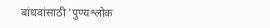बांधवांसाठी 'पुण्यश्लोक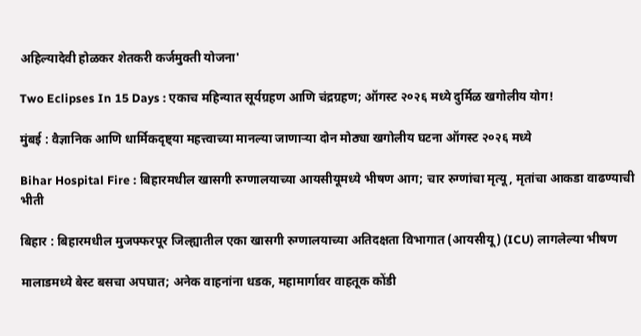अहिल्यादेवी होळकर शेतकरी कर्जमुक्ती योजना'

Two Eclipses In 15 Days : एकाच महिन्यात सूर्यग्रहण आणि चंद्रग्रहण; ऑगस्ट २०२६ मध्ये दुर्मिळ खगोलीय योग!

मुंबई : वैज्ञानिक आणि धार्मिकदृष्ट्या महत्त्वाच्या मानल्या जाणाऱ्या दोन मोठ्या खगोलीय घटना ऑगस्ट २०२६ मध्ये

Bihar Hospital Fire : बिहारमधील खासगी रुग्णालयाच्या आयसीयूमध्ये भीषण आग; चार रुग्णांचा मृत्यू, मृतांचा आकडा वाढण्याची भीती

बिहार : बिहारमधील मुजफ्फरपूर जिल्ह्यातील एका खासगी रुग्णालयाच्या अतिदक्षता विभागात (आयसीयू) (ICU) लागलेल्या भीषण

मालाडमध्ये बेस्ट बसचा अपघात; अनेक वाहनांना धडक, महामार्गावर वाहतूक कोंडी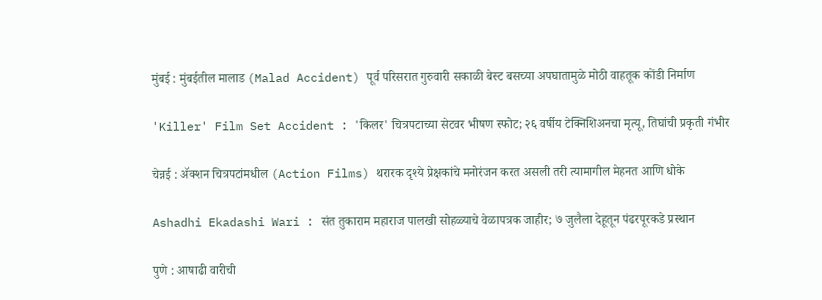मुंबई : मुंबईतील मालाड (Malad Accident) पूर्व परिसरात गुरुवारी सकाळी बेस्ट बसच्या अपघातामुळे मोठी वाहतूक कोंडी निर्माण

'Killer' Film Set Accident : 'किलर' चित्रपटाच्या सेटवर भीषण स्फोट; २६ वर्षीय टेक्निशिअनचा मृत्यू, तिघांची प्रकृती गंभीर

चेन्नई : ॲक्शन चित्रपटांमधील (Action Films) थरारक दृश्ये प्रेक्षकांचे मनोरंजन करत असली तरी त्यामागील मेहनत आणि धोके

Ashadhi Ekadashi Wari : संत तुकाराम महाराज पालखी सोहळ्याचे वेळापत्रक जाहीर; ७ जुलैला देहूतून पंढरपूरकडे प्रस्थान

पुणे : आषाढी वारीची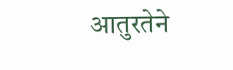आतुरतेने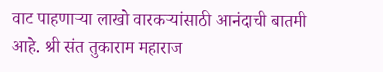वाट पाहणाऱ्या लाखो वारकऱ्यांसाठी आनंदाची बातमी आहे. श्री संत तुकाराम महाराज